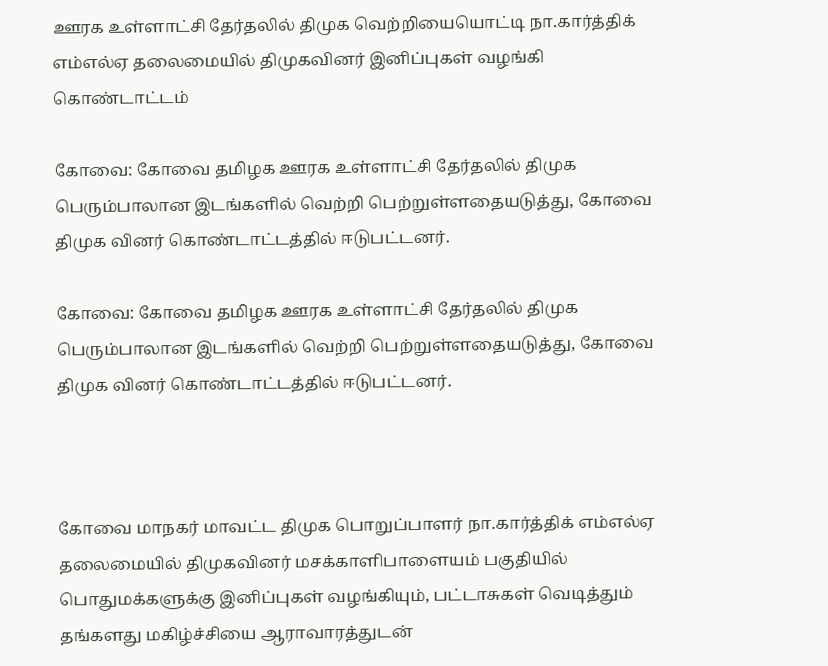ஊரக உள்ளாட்சி தேர்தலில் திமுக வெற்றியையொட்டி நா.கார்த்திக் எம்எல்ஏ தலைமையில் திமுகவினர் இனிப்புகள் வழங்கி கொண்டாட்டம்

கோவை: கோவை தமிழக ஊரக உள்ளாட்சி தேர்தலில் திமுக பெரும்பாலான இடங்களில் வெற்றி பெற்றுள்ளதையடுத்து, கோவை திமுக வினர் கொண்டாட்டத்தில் ஈடுபட்டனர்.

கோவை: கோவை தமிழக ஊரக உள்ளாட்சி தேர்தலில் திமுக பெரும்பாலான இடங்களில் வெற்றி பெற்றுள்ளதையடுத்து, கோவை திமுக வினர் கொண்டாட்டத்தில் ஈடுபட்டனர்.



கோவை மாநகர் மாவட்ட திமுக பொறுப்பாளர் நா.கார்த்திக் எம்எல்ஏ தலைமையில் திமுகவினர் மசக்காளிபாளையம் பகுதியில் பொதுமக்களுக்கு இனிப்புகள் வழங்கியும், பட்டாசுகள் வெடித்தும் தங்களது மகிழ்ச்சியை ஆராவாரத்துடன்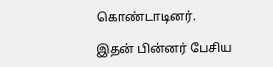கொண்டாடினர்.

இதன் பின்னர் பேசிய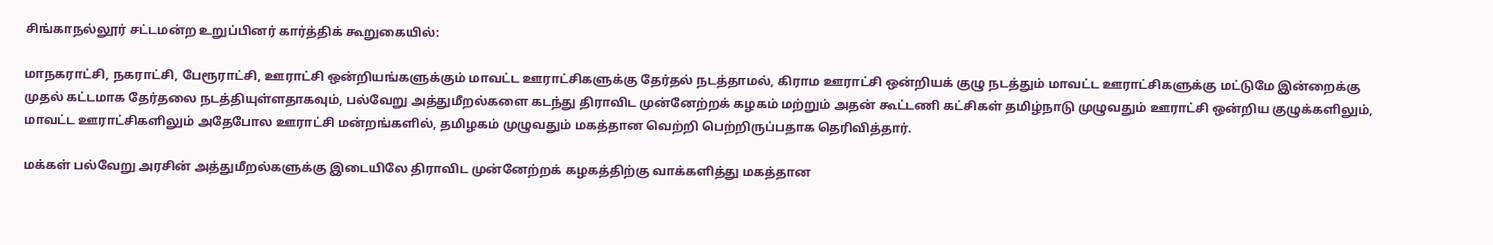சிங்காநல்லூர் சட்டமன்ற உறுப்பினர் கார்த்திக் கூறுகையில்:

மாநகராட்சி, நகராட்சி, பேரூராட்சி, ஊராட்சி ஒன்றியங்களுக்கும் மாவட்ட ஊராட்சிகளுக்கு தேர்தல் நடத்தாமல், கிராம ஊராட்சி ஒன்றியக் குழு நடத்தும் மாவட்ட ஊராட்சிகளுக்கு மட்டுமே இன்றைக்கு முதல் கட்டமாக தேர்தலை நடத்தியுள்ளதாகவும், பல்வேறு அத்துமீறல்களை கடந்து திராவிட முன்னேற்றக் கழகம் மற்றும் அதன் கூட்டணி கட்சிகள் தமிழ்நாடு முழுவதும் ஊராட்சி ஒன்றிய குழுக்களிலும், மாவட்ட ஊராட்சிகளிலும் அதேபோல ஊராட்சி மன்றங்களில், தமிழகம் முழுவதும் மகத்தான வெற்றி பெற்றிருப்பதாக தெரிவித்தார்.

மக்கள் பல்வேறு அரசின் அத்துமீறல்களுக்கு இடையிலே திராவிட முன்னேற்றக் கழகத்திற்கு வாக்களித்து மகத்தான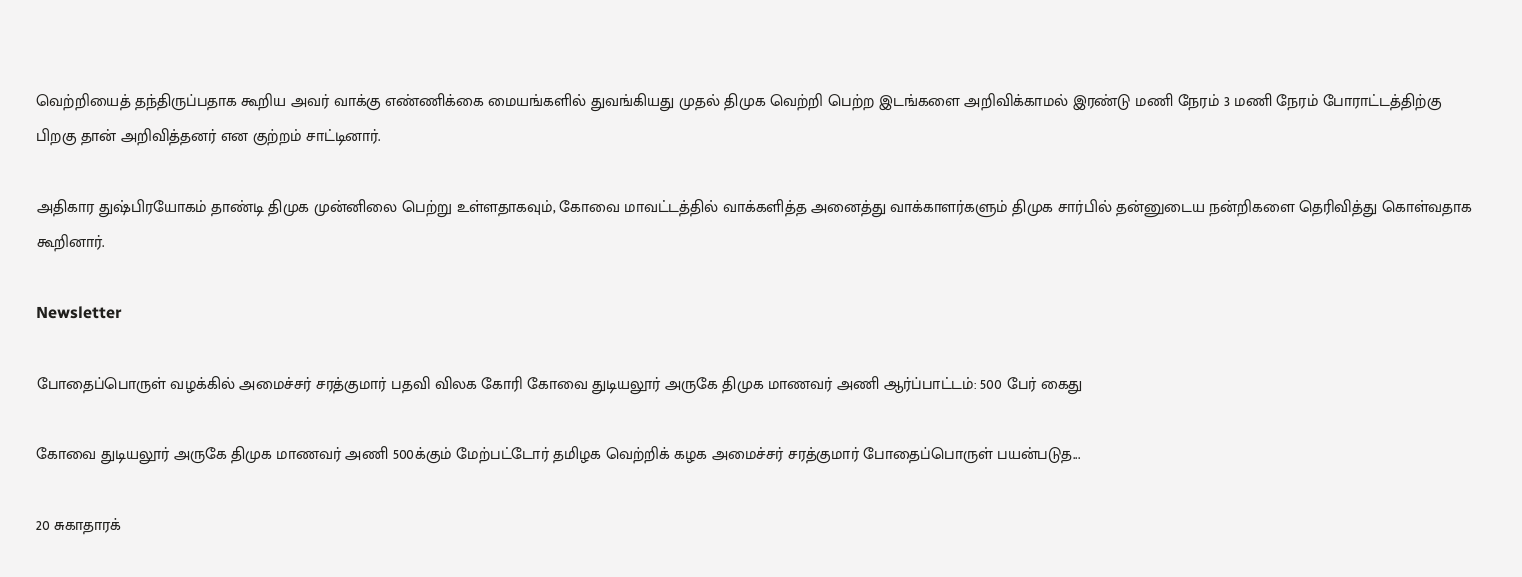வெற்றியைத் தந்திருப்பதாக கூறிய அவர் வாக்கு எண்ணிக்கை மையங்களில் துவங்கியது முதல் திமுக வெற்றி பெற்ற இடங்களை அறிவிக்காமல் இரண்டு மணி நேரம் 3 மணி நேரம் போராட்டத்திற்கு பிறகு தான் அறிவித்தனர் என குற்றம் சாட்டினார்.

அதிகார துஷ்பிரயோகம் தாண்டி திமுக முன்னிலை பெற்று உள்ளதாகவும், கோவை மாவட்டத்தில் வாக்களித்த அனைத்து வாக்காளர்களும் திமுக சார்பில் தன்னுடைய நன்றிகளை தெரிவித்து கொள்வதாக கூறினார்.

Newsletter

போதைப்பொருள் வழக்கில் அமைச்சர் சரத்குமார் பதவி விலக கோரி கோவை துடியலூர் அருகே திமுக மாணவர் அணி ஆர்ப்பாட்டம்: 500 பேர் கைது

கோவை துடியலூர் அருகே திமுக மாணவர் அணி 500க்கும் மேற்பட்டோர் தமிழக வெற்றிக் கழக அமைச்சர் சரத்குமார் போதைப்பொருள் பயன்படுத...

20 சுகாதாரக்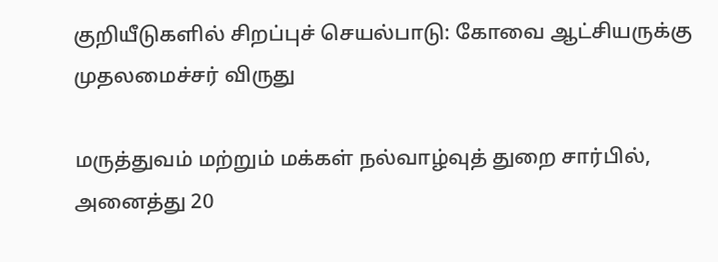குறியீடுகளில் சிறப்புச் செயல்பாடு: கோவை ஆட்சியருக்கு முதலமைச்சர் விருது

மருத்துவம் மற்றும் மக்கள் நல்வாழ்வுத் துறை சார்பில், அனைத்து 20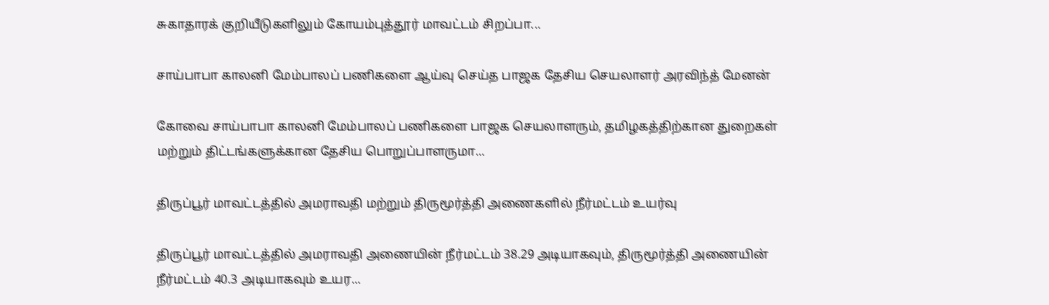சுகாதாரக் குறியீடுகளிலும் கோயம்புத்தூர் மாவட்டம் சிறப்பா...

சாய்பாபா காலனி மேம்பாலப் பணிகளை ஆய்வு செய்த பாஜக தேசிய செயலாளர் அரவிந்த் மேனன்

கோவை சாய்பாபா காலனி மேம்பாலப் பணிகளை பாஜக செயலாளரும், தமிழகத்திற்கான துறைகள் மற்றும் திட்டங்களுக்கான தேசிய பொறுப்பாளருமா...

திருப்பூர் மாவட்டத்தில் அமராவதி மற்றும் திருமூர்த்தி அணைகளில் நீர்மட்டம் உயர்வு

திருப்பூர் மாவட்டத்தில் அமராவதி அணையின் நீர்மட்டம் 38.29 அடியாகவும், திருமூர்த்தி அணையின் நீர்மட்டம் 40.3 அடியாகவும் உயர...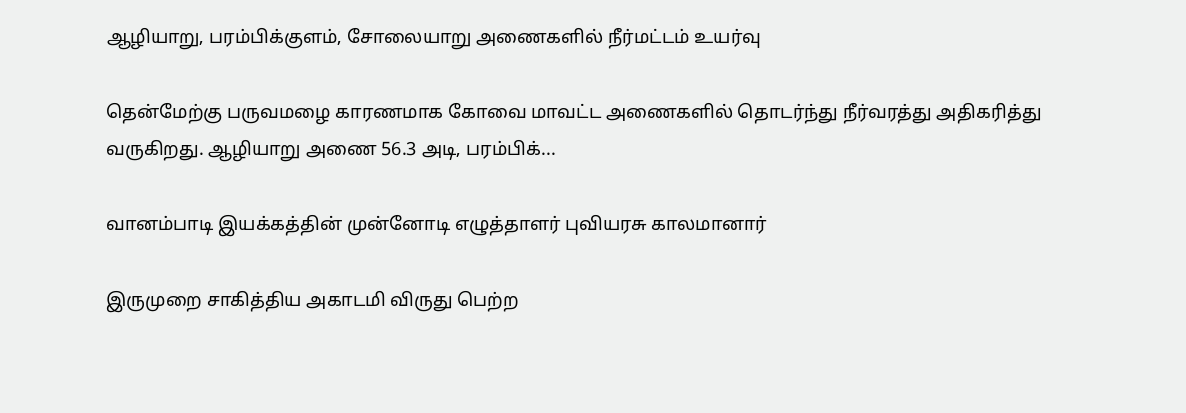ஆழியாறு, பரம்பிக்குளம், சோலையாறு அணைகளில் நீர்மட்டம் உயர்வு

தென்மேற்கு பருவமழை காரணமாக கோவை மாவட்ட அணைகளில் தொடர்ந்து நீர்வரத்து அதிகரித்து வருகிறது. ஆழியாறு அணை 56.3 அடி, பரம்பிக்...

வானம்பாடி இயக்கத்தின் முன்னோடி எழுத்தாளர் புவியரசு காலமானார்

இருமுறை சாகித்திய அகாடமி விருது பெற்ற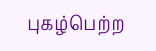புகழ்பெற்ற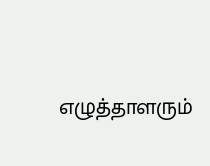எழுத்தாளரும்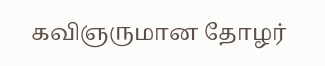கவிஞருமான தோழர்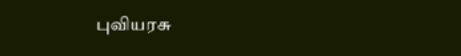புவியரசு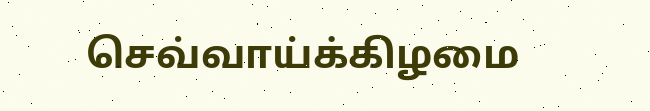செவ்வாய்க்கிழமை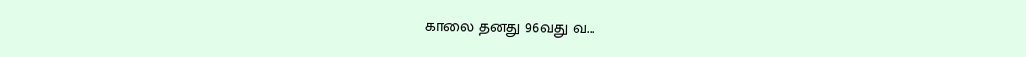காலை தனது 96வது வ...